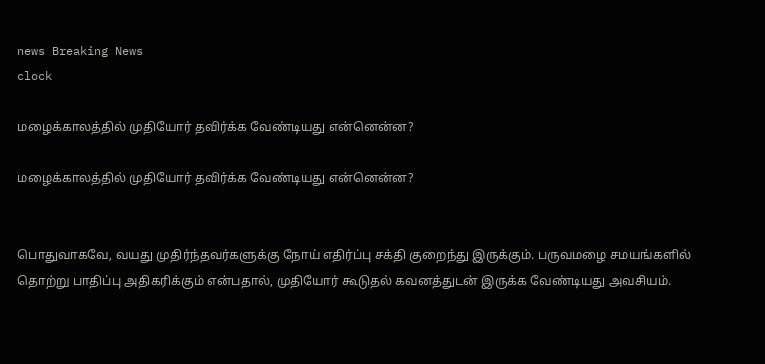news Breaking News
clock

மழைக்காலத்தில் முதியோர் தவிர்க்க வேண்டியது என்னென்ன?

மழைக்காலத்தில் முதியோர் தவிர்க்க வேண்டியது என்னென்ன?


பொதுவாகவே, வயது முதிர்ந்தவர்களுக்கு நோய் எதிர்ப்பு சக்தி குறைந்து இருக்கும். பருவமழை சமயங்களில் தொற்று பாதிப்பு அதிகரிக்கும் என்பதால், முதியோர் கூடுதல் கவனத்துடன் இருக்க வேண்டியது அவசியம்.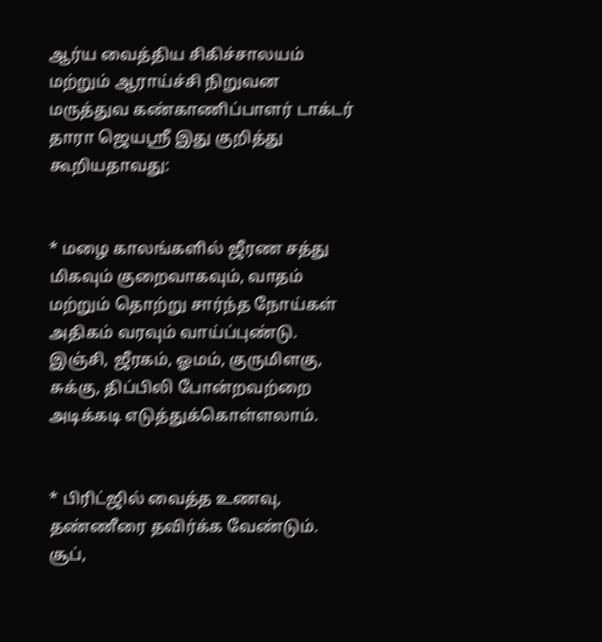ஆர்ய வைத்திய சிகிச்சாலயம் மற்றும் ஆராய்ச்சி நிறுவன மருத்துவ கண்காணிப்பாளர் டாக்டர் தாரா ஜெயஸ்ரீ இது குறித்து கூறியதாவது:


* மழை காலங்களில் ஜீரண சத்து மிகவும் குறைவாகவும், வாதம் மற்றும் தொற்று சார்ந்த நோய்கள் அதிகம் வரவும் வாய்ப்புண்டு. இஞ்சி, ஜீரகம், ஓமம், குருமிளகு, சுக்கு, திப்பிலி போன்றவற்றை அடிக்கடி எடுத்துக்கொள்ளலாம்.


* பிரிட்ஜில் வைத்த உணவு, தண்ணீரை தவிர்க்க வேண்டும். சூப்,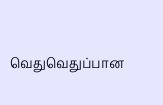வெதுவெதுப்பான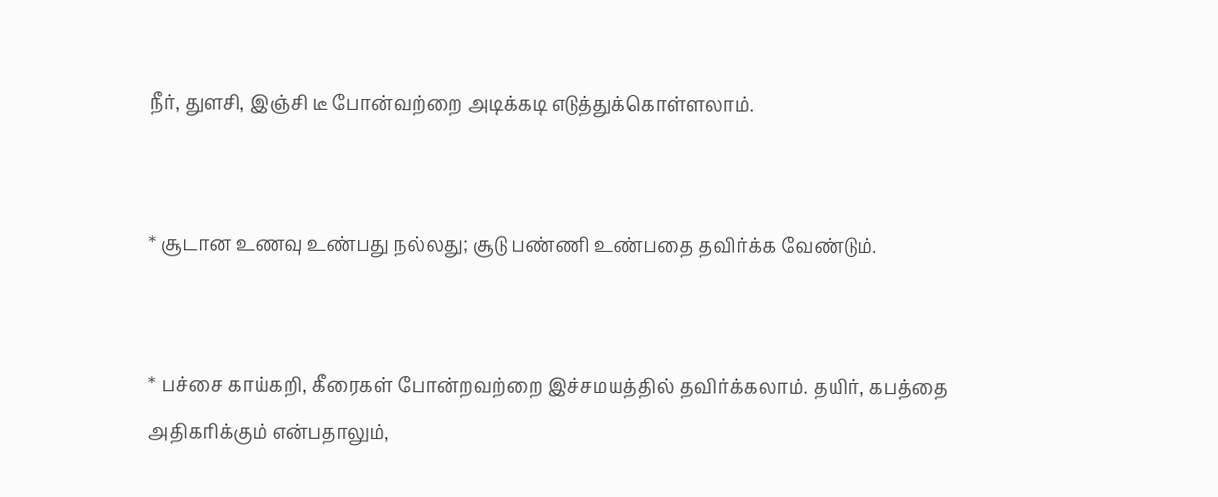நீர், துளசி, இஞ்சி டீ போன்வற்றை அடிக்கடி எடுத்துக்கொள்ளலாம்.


* சூடான உணவு உண்பது நல்லது; சூடு பண்ணி உண்பதை தவிர்க்க வேண்டும்.


* பச்சை காய்கறி, கீரைகள் போன்றவற்றை இச்சமயத்தில் தவிர்க்கலாம். தயிர், கபத்தை அதிகரிக்கும் என்பதாலும்,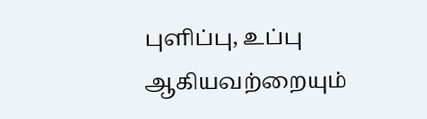புளிப்பு, உப்பு ஆகியவற்றையும்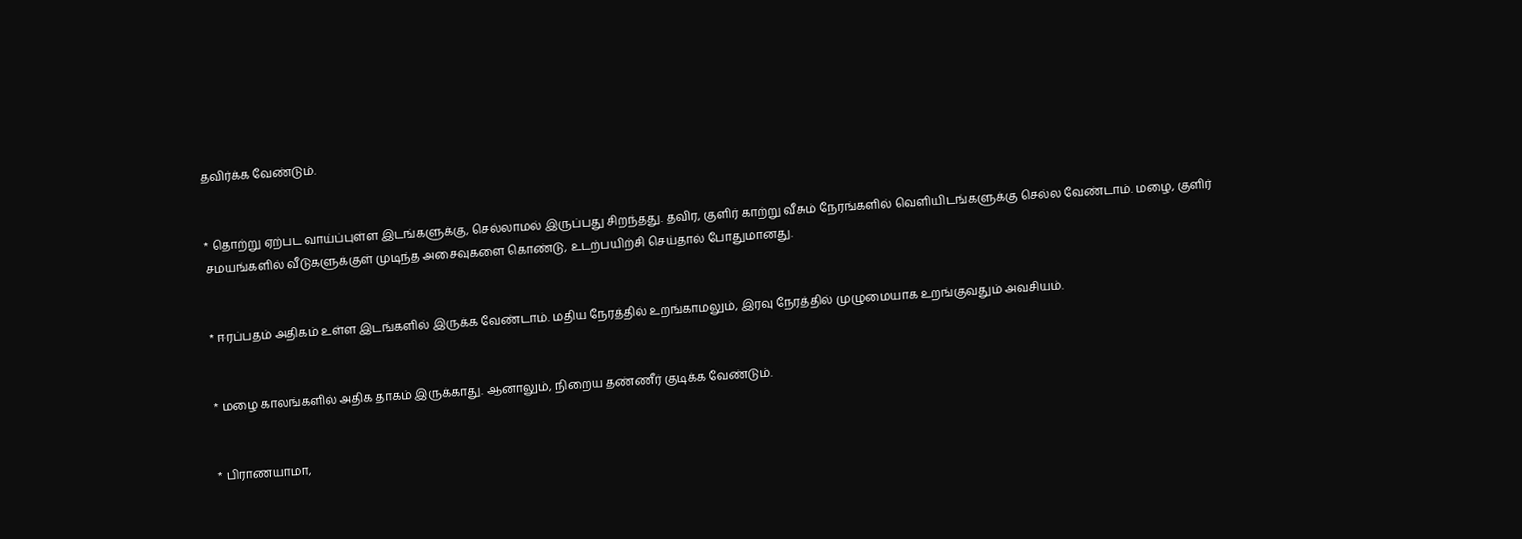தவிர்க்க வேண்டும்.


* தொற்று ஏற்பட வாய்ப்புள்ள இடங்களுக்கு, செல்லாமல் இருப்பது சிறந்தது. தவிர, குளிர் காற்று வீசும் நேரங்களில் வெளியிடங்களுக்கு செல்ல வேண்டாம். மழை, குளிர் சமயங்களில் வீடுகளுக்குள் முடிந்த அசைவுகளை கொண்டு, உடற்பயிற்சி செய்தால் போதுமானது.


* ஈரப்பதம் அதிகம் உள்ள இடங்களில் இருக்க வேண்டாம். மதிய நேரத்தில் உறங்காமலும், இரவு நேரத்தில் முழுமையாக உறங்குவதும் அவசியம்.


* மழை காலங்களில் அதிக தாகம் இருக்காது. ஆனாலும், நிறைய தண்ணீர் குடிக்க வேண்டும்.


* பிராணயாமா,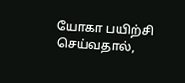யோகா பயிற்சி செய்வதால்,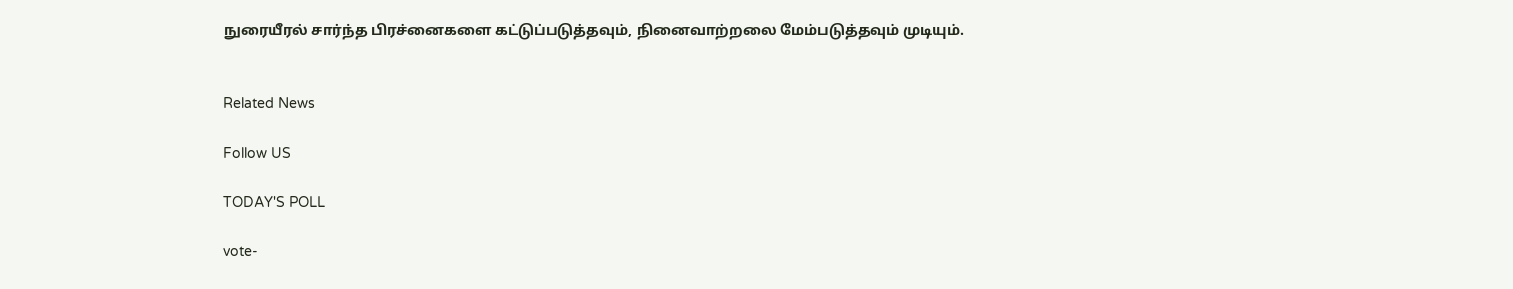நுரையீரல் சார்ந்த பிரச்னைகளை கட்டுப்படுத்தவும், நினைவாற்றலை மேம்படுத்தவும் முடியும்.


Related News

Follow US

TODAY'S POLL

vote-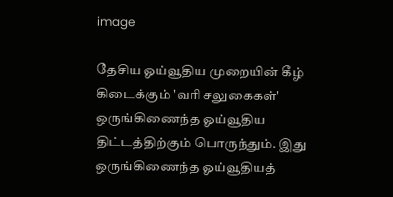image

தேசிய ஓய்வூதிய முறையின் கீழ் கிடைக்கும் 'வரி சலுகைகள்' ஒருங்கிணைந்த ஓய்வூதிய திட்டத்திற்கும் பொருந்தும். இது ஒருங்கிணைந்த ஓய்வூதியத்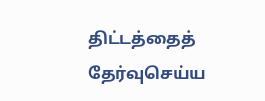திட்டத்தைத் தேர்வுசெய்ய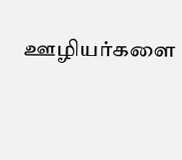ஊழியர்களை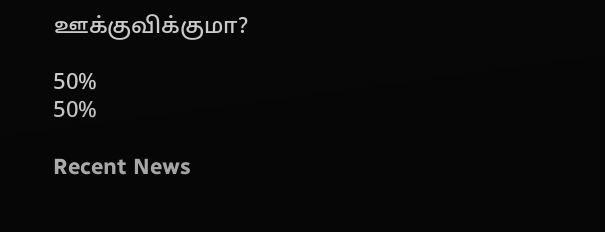ஊக்குவிக்குமா?

50%
50%

Recent News